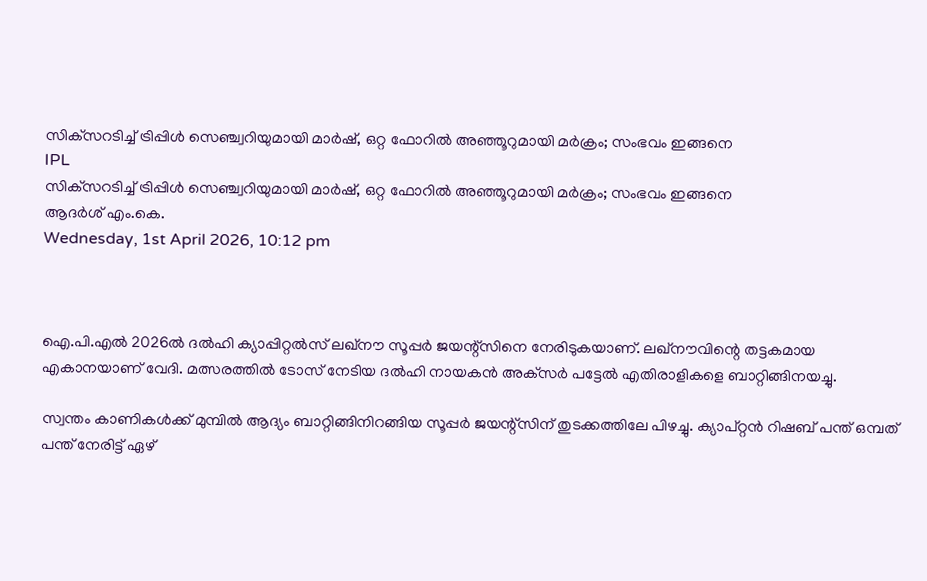സിക്‌സറടിച്ച് ട്രിപ്പിള്‍ സെഞ്ച്വറിയുമായി മാര്‍ഷ്, ഒറ്റ ഫോറില്‍ അഞ്ഞൂറുമായി മര്‍ക്രം; സംഭവം ഇങ്ങനെ
IPL
സിക്‌സറടിച്ച് ട്രിപ്പിള്‍ സെഞ്ച്വറിയുമായി മാര്‍ഷ്, ഒറ്റ ഫോറില്‍ അഞ്ഞൂറുമായി മര്‍ക്രം; സംഭവം ഇങ്ങനെ
ആദര്‍ശ് എം.കെ.
Wednesday, 1st April 2026, 10:12 pm



ഐ.പി.എല്‍ 2026ല്‍ ദല്‍ഹി ക്യാപ്പിറ്റല്‍സ് ലഖ്‌നൗ സൂപ്പര്‍ ജയന്റ്‌സിനെ നേരിടുകയാണ്. ലഖ്‌നൗവിന്റെ തട്ടകമായ എകാനയാണ് വേദി. മത്സരത്തില്‍ ടോസ് നേടിയ ദല്‍ഹി നായകന്‍ അക്‌സര്‍ പട്ടേല്‍ എതിരാളികളെ ബാറ്റിങ്ങിനയച്ചു.

സ്വന്തം കാണികള്‍ക്ക് മുമ്പില്‍ ആദ്യം ബാറ്റിങ്ങിനിറങ്ങിയ സൂപ്പര്‍ ജയന്റ്‌സിന് തുടക്കത്തിലേ പിഴച്ചു. ക്യാപ്റ്റന്‍ റിഷബ് പന്ത് ഒമ്പത് പന്ത് നേരിട്ട് ഏഴ്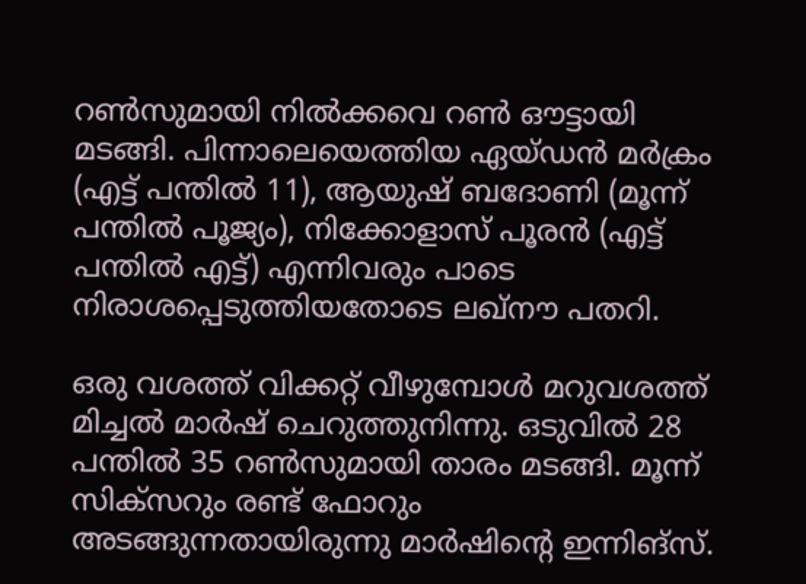റണ്‍സുമായി നില്‍ക്കവെ റണ്‍ ഔട്ടായി മടങ്ങി. പിന്നാലെയെത്തിയ ഏയ്ഡന്‍ മര്‍ക്രം (എട്ട് പന്തില്‍ 11), ആയുഷ് ബദോണി (മൂന്ന് പന്തില്‍ പൂജ്യം), നിക്കോളാസ് പൂരന്‍ (എട്ട് പന്തില്‍ എട്ട്) എന്നിവരും പാടെ നിരാശപ്പെടുത്തിയതോടെ ലഖ്‌നൗ പതറി.

ഒരു വശത്ത് വിക്കറ്റ് വീഴുമ്പോള്‍ മറുവശത്ത് മിച്ചല്‍ മാര്‍ഷ് ചെറുത്തുനിന്നു. ഒടുവില്‍ 28 പന്തില്‍ 35 റണ്‍സുമായി താരം മടങ്ങി. മൂന്ന് സിക്‌സറും രണ്ട് ഫോറും അടങ്ങുന്നതായിരുന്നു മാര്‍ഷിന്റെ ഇന്നിങ്‌സ്.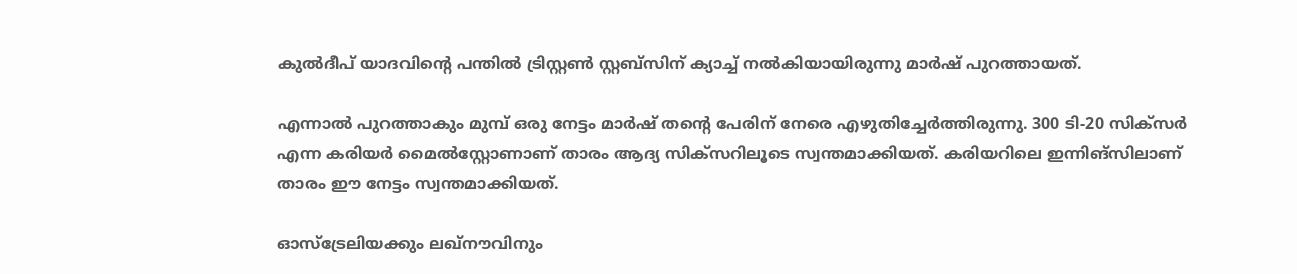കുല്‍ദീപ് യാദവിന്റെ പന്തില്‍ ട്രിസ്റ്റണ്‍ സ്റ്റബ്‌സിന് ക്യാച്ച് നല്‍കിയായിരുന്നു മാര്‍ഷ് പുറത്തായത്.

എന്നാല്‍ പുറത്താകും മുമ്പ് ഒരു നേട്ടം മാര്‍ഷ് തന്റെ പേരിന് നേരെ എഴുതിച്ചേര്‍ത്തിരുന്നു. 300 ടി-20 സിക്‌സര്‍ എന്ന കരിയര്‍ മൈല്‍സ്റ്റോണാണ് താരം ആദ്യ സിക്‌സറിലൂടെ സ്വന്തമാക്കിയത്. കരിയറിലെ ഇന്നിങ്‌സിലാണ് താരം ഈ നേട്ടം സ്വന്തമാക്കിയത്.

ഓസ്‌ട്രേലിയക്കും ലഖ്‌നൗവിനും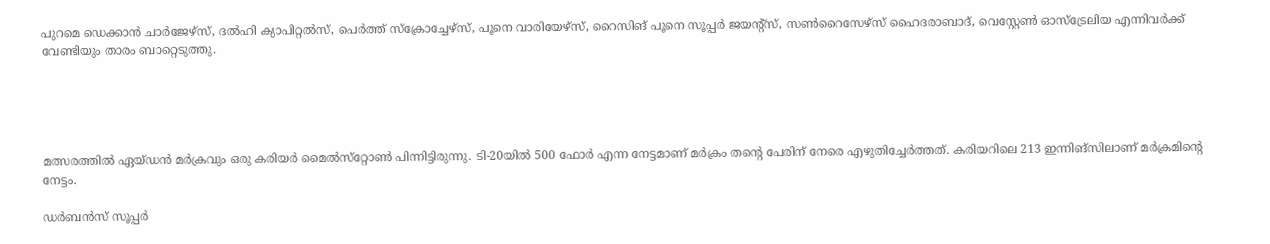പുറമെ ഡെക്കാന്‍ ചാര്‍ജേഴ്സ്, ദല്‍ഹി ക്യാപിറ്റല്‍സ്, പെര്‍ത്ത് സ്‌ക്രോച്ചേഴ്സ്, പൂനെ വാരിയേഴ്സ്, റൈസിങ് പൂനെ സൂപ്പര്‍ ജയന്റ്സ്, സണ്‍റൈസേഴ്സ് ഹൈദരാബാദ്, വെസ്റ്റേണ്‍ ഓസ്ട്രേലിയ എന്നിവര്‍ക്ക് വേണ്ടിയും താരം ബാറ്റെടുത്തു.





മത്സരത്തില്‍ ഏയ്ഡന്‍ മര്‍ക്രവും ഒരു കരിയര്‍ മൈല്‍സ്‌റ്റോണ്‍ പിന്നിട്ടിരുന്നു. ടി-20യില്‍ 500 ഫോര്‍ എന്ന നേട്ടമാണ് മര്‍ക്രം തന്റെ പേരിന് നേരെ എഴുതിച്ചേര്‍ത്തത്. കരിയറിലെ 213 ഇന്നിങ്‌സിലാണ് മര്‍ക്രമിന്റെ നേട്ടം.

ഡര്‍ബന്‍സ് സൂപ്പര്‍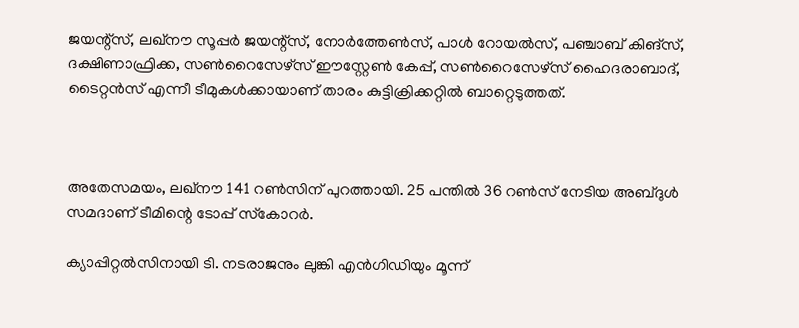ജയന്റ്‌സ്, ലഖ്നൗ സൂപ്പര്‍ ജയന്റ്‌സ്, നോര്‍ത്തേണ്‍സ്, പാള്‍ റോയല്‍സ്, പഞ്ചാബ് കിങ്‌സ്, ദക്ഷിണാഫ്രിക്ക, സണ്‍റൈസേഴ്സ് ഈസ്റ്റേണ്‍ കേപ്പ്, സണ്‍റൈസേഴ്സ് ഹൈദരാബാദ്, ടൈറ്റന്‍സ് എന്നീ ടീമുകള്‍ക്കായാണ് താരം കുട്ടിക്രിക്കറ്റില്‍ ബാറ്റെടുത്തത്.



അതേസമയം, ലഖ്‌നൗ 141 റണ്‍സിന് പുറത്തായി. 25 പന്തില്‍ 36 റണ്‍സ് നേടിയ അബ്ദുള്‍ സമദാണ് ടീമിന്റെ ടോപ്പ് സ്‌കോറര്‍.

ക്യാപ്പിറ്റല്‍സിനായി ടി. നടരാജനും ലുങ്കി എന്‍ഗിഡിയും മൂന്ന്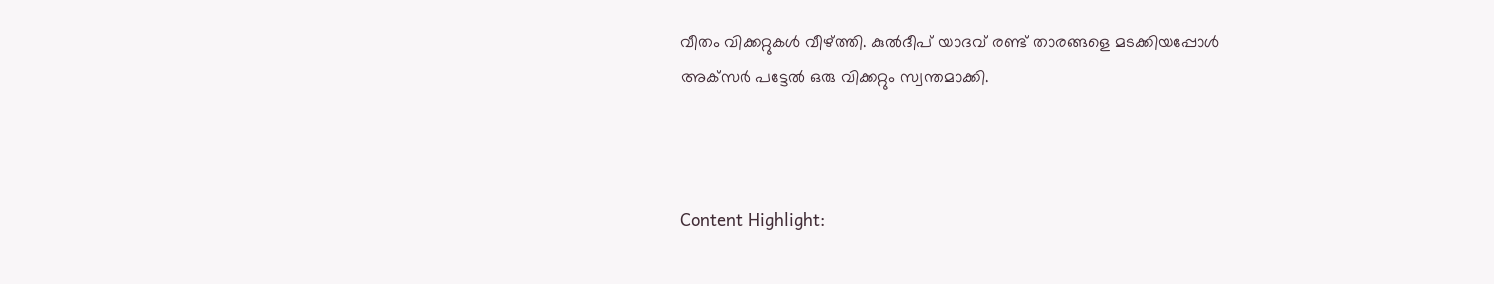വീതം വിക്കറ്റുകള്‍ വീഴ്ത്തി. കുല്‍ദീപ് യാദവ് രണ്ട് താരങ്ങളെ മടക്കിയപ്പോള്‍ അക്‌സര്‍ പട്ടേല്‍ ഒരു വിക്കറ്റും സ്വന്തമാക്കി.



Content Highlight: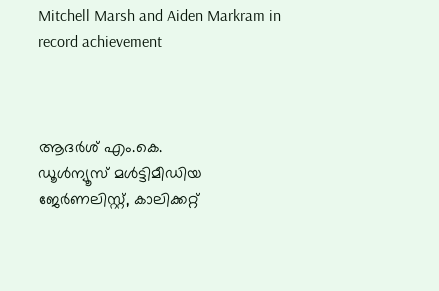Mitchell Marsh and Aiden Markram in record achievement



ആദര്‍ശ് എം.കെ.
ഡൂള്‍ന്യൂസ് മള്‍ട്ടിമീഡിയ ജേര്‍ണലിസ്റ്റ്, കാലിക്കറ്റ്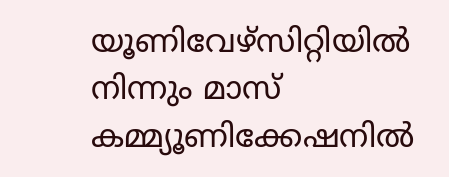യൂണിവേഴ്സിറ്റിയില്‍ നിന്നും മാസ് കമ്മ്യൂണിക്കേഷനില്‍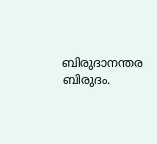ബിരുദാനന്തര ബിരുദം.